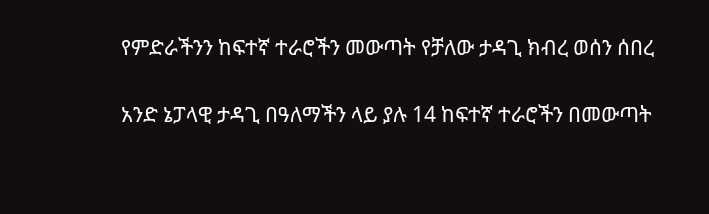የምድራችንን ከፍተኛ ተራሮችን መውጣት የቻለው ታዳጊ ክብረ ወሰን ሰበረ

አንድ ኔፓላዊ ታዳጊ በዓለማችን ላይ ያሉ 14 ከፍተኛ ተራሮችን በመውጣት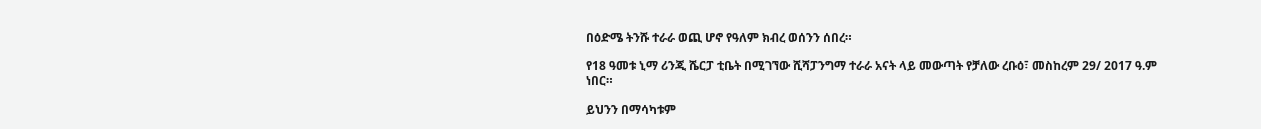በዕድሜ ትንሹ ተራራ ወጪ ሆኖ የዓለም ክብረ ወሰንን ሰበረ።

የ18 ዓመቱ ኒማ ሪንጂ ሼርፓ ቲቤት በሚገኘው ሺሻፓንግማ ተራራ አናት ላይ መውጣት የቻለው ረቡዕ፣ መስከረም 29/ 2017 ዓ.ም ነበር።

ይህንን በማሳካቱም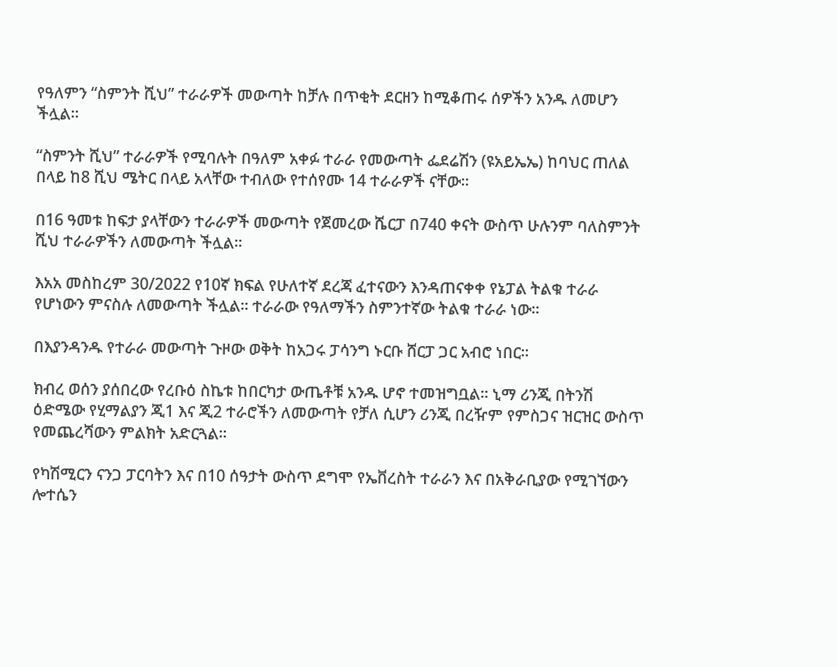የዓለምን “ስምንት ሺህ” ተራራዎች መውጣት ከቻሉ በጥቂት ደርዘን ከሚቆጠሩ ሰዎችን አንዱ ለመሆን ችሏል።

“ስምንት ሺህ” ተራራዎች የሚባሉት በዓለም አቀፉ ተራራ የመውጣት ፌደሬሽን (ዩአይኤኤ) ከባህር ጠለል በላይ ከ8 ሺህ ሜትር በላይ አላቸው ተብለው የተሰየሙ 14 ተራራዎች ናቸው።

በ16 ዓመቱ ከፍታ ያላቸውን ተራራዎች መውጣት የጀመረው ሼርፓ በ740 ቀናት ውስጥ ሁሉንም ባለስምንት ሺህ ተራራዎችን ለመውጣት ችሏል።

እአአ መስከረም 30/2022 የ10ኛ ክፍል የሁለተኛ ደረጃ ፈተናውን እንዳጠናቀቀ የኔፓል ትልቁ ተራራ የሆነውን ምናስሉ ለመውጣት ችሏል። ተራራው የዓለማችን ስምንተኛው ትልቁ ተራራ ነው።

በእያንዳንዱ የተራራ መውጣት ጉዞው ወቅት ከአጋሩ ፓሳንግ ኑርቡ ሸርፓ ጋር አብሮ ነበር።

ክብረ ወሰን ያሰበረው የረቡዕ ስኬቱ ከበርካታ ውጤቶቹ አንዱ ሆኖ ተመዝግቧል። ኒማ ሪንጂ በትንሽ ዕድሜው የሂማልያን ጂ1 እና ጂ2 ተራሮችን ለመውጣት የቻለ ሲሆን ሪንጂ በረዥም የምስጋና ዝርዝር ውስጥ የመጨረሻውን ምልክት አድርጓል።

የካሽሚርን ናንጋ ፓርባትን እና በ10 ሰዓታት ውስጥ ደግሞ የኤቨረስት ተራራን እና በአቅራቢያው የሚገኘውን ሎተሴን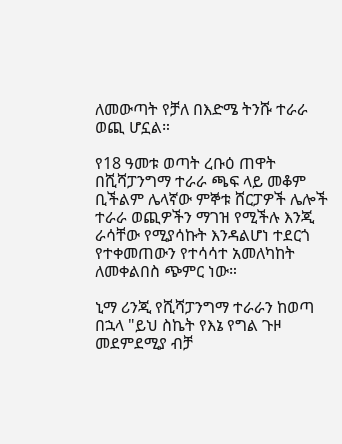ለመውጣት የቻለ በእድሜ ትንሹ ተራራ ወጪ ሆኗል።

የ18 ዓመቱ ወጣት ረቡዕ ጠዋት በሺሻፓንግማ ተራራ ጫፍ ላይ መቆም ቢችልም ሌላኛው ምኞቱ ሸርፓዎች ሌሎች ተራራ ወጪዎችን ማገዝ የሚችሉ እንጂ ራሳቸው የሚያሳኩት እንዳልሆነ ተደርጎ የተቀመጠውን የተሳሳተ አመለካከት ለመቀልበስ ጭምር ነው።

ኒማ ሪንጂ የሺሻፓንግማ ተራራን ከወጣ በኋላ "ይህ ስኬት የእኔ የግል ጉዞ መደምደሚያ ብቻ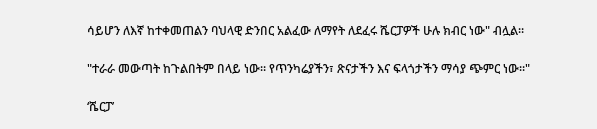ሳይሆን ለእኛ ከተቀመጠልን ባህላዊ ድንበር አልፈው ለማየት ለደፈሩ ሼርፓዎች ሁሉ ክብር ነው" ብሏል።

"ተራራ መውጣት ከጉልበትም በላይ ነው። የጥንካሬያችን፣ ጽናታችን እና ፍላጎታችን ማሳያ ጭምር ነው።"

‘ሼርፓ’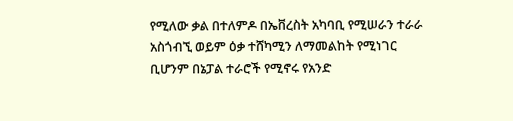የሚለው ቃል በተለምዶ በኤቨረስት አካባቢ የሚሠራን ተራራ አስጎብኚ ወይም ዕቃ ተሸካሚን ለማመልከት የሚነገር ቢሆንም በኔፓል ተራሮች የሚኖሩ የአንድ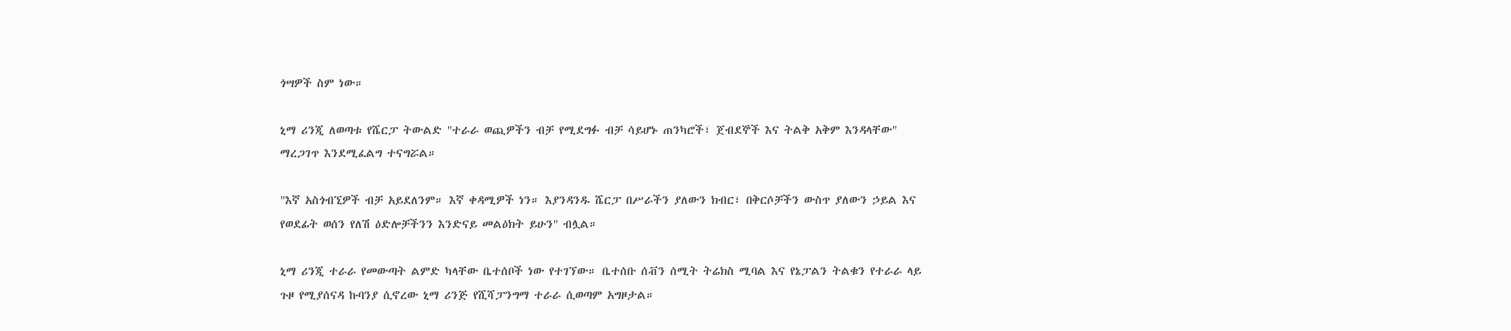ጎሣዎች ስም ነው።

ኒማ ሪንጂ ለወጣቱ የሼርፓ ትውልድ "ተራራ ወጪዎችን ብቻ የሚደግፉ ብቻ ሳይሆኑ ጠንካሮች፣ ጀብደኞች እና ትልቅ አቅም እንዳላቸው" ማረጋገጥ እንደሚፈልግ ተናግሯል።

"እኛ አስጎብኚዎች ብቻ አይደለንም። እኛ ቀዳሚዎች ነን። እያንዳንዱ ሼርፓ በሥራችን ያለውን ክብር፣ በቅርሶቻችን ውስጥ ያለውን ኃይል እና የወደፊት ወሰን የለሽ ዕድሎቻችንን እንድናይ መልዕክት ይሁን" ብሏል።

ኒማ ሪንጂ ተራራ የመውጣት ልምድ ካላቸው ቤተሰቦች ነው የተገኘው። ቤተሰቡ ሰቭን ሰሚት ትሬክስ ሚባል እና የኔፓልን ትልቁን የተራራ ላይ ጉዞ የሚያሰናዳ ኩባንያ ሲኖረው ኒማ ሪንጅ የሺሻፓንግማ ተራራ ሲወጣም አግዞታል።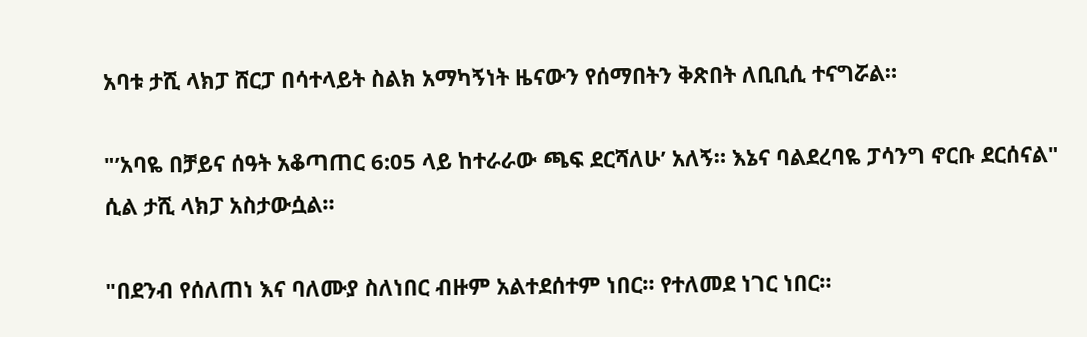አባቱ ታሺ ላክፓ ሸርፓ በሳተላይት ስልክ አማካኝነት ዜናውን የሰማበትን ቅጽበት ለቢቢሲ ተናግሯል።

"’አባዬ በቻይና ሰዓት አቆጣጠር 6:05 ላይ ከተራራው ጫፍ ደርሻለሁ’ አለኝ። እኔና ባልደረባዬ ፓሳንግ ኖርቡ ደርሰናል" ሲል ታሺ ላክፓ አስታውሷል።

"በደንብ የሰለጠነ እና ባለሙያ ስለነበር ብዙም አልተደሰተም ነበር። የተለመደ ነገር ነበር።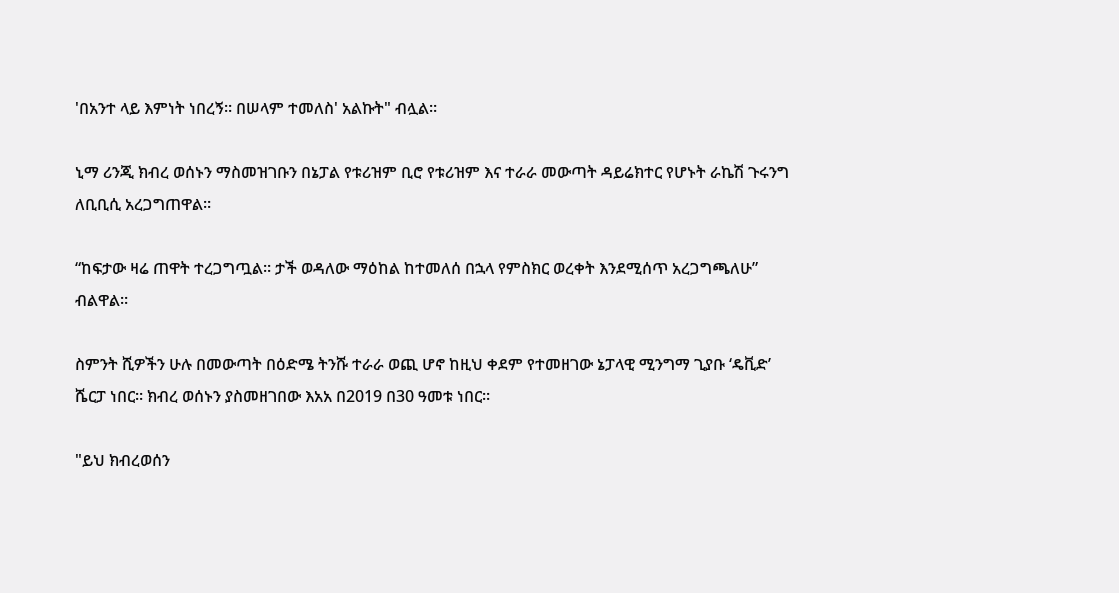'በአንተ ላይ እምነት ነበረኝ። በሠላም ተመለስ' አልኩት" ብሏል።

ኒማ ሪንጂ ክብረ ወሰኑን ማስመዝገቡን በኔፓል የቱሪዝም ቢሮ የቱሪዝም እና ተራራ መውጣት ዳይሬክተር የሆኑት ራኬሽ ጉሩንግ ለቢቢሲ አረጋግጠዋል።

“ከፍታው ዛሬ ጠዋት ተረጋግጧል። ታች ወዳለው ማዕከል ከተመለሰ በኋላ የምስክር ወረቀት እንደሚሰጥ አረጋግጫለሁ” ብልዋል።

ስምንት ሺዎችን ሁሉ በመውጣት በዕድሜ ትንሹ ተራራ ወጪ ሆኖ ከዚህ ቀደም የተመዘገው ኔፓላዊ ሚንግማ ጊያቡ ‘ዴቪድ’ ሼርፓ ነበር። ክብረ ወሰኑን ያስመዘገበው እአአ በ2019 በ30 ዓመቱ ነበር።

"ይህ ክብረወሰን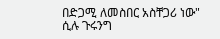በድጋሚ ለመስበር አስቸጋሪ ነው" ሲሉ ጉሩንግ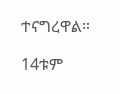ተናግረዋል።

14ቱም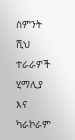ስምንት ሺህ ተራራዎች ሂማሊያ እና ካራኮራም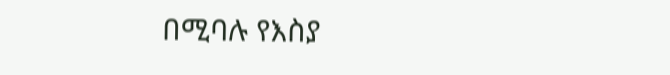በሚባሉ የእስያ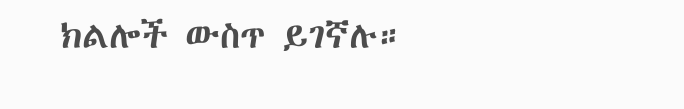ክልሎች ውስጥ ይገኛሉ።